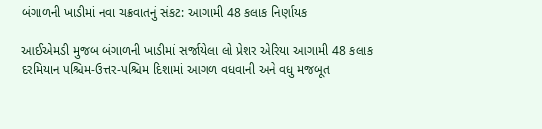બંગાળની ખાડીમાં નવા ચક્રવાતનું સંકટ: આગામી 48 કલાક નિર્ણાયક

આઈએમડી મુજબ બંગાળની ખાડીમાં સર્જાયેલા લો પ્રેશર એરિયા આગામી 48 કલાક દરમિયાન પશ્ચિમ-ઉત્તર-પશ્ચિમ દિશામાં આગળ વધવાની અને વધુ મજબૂત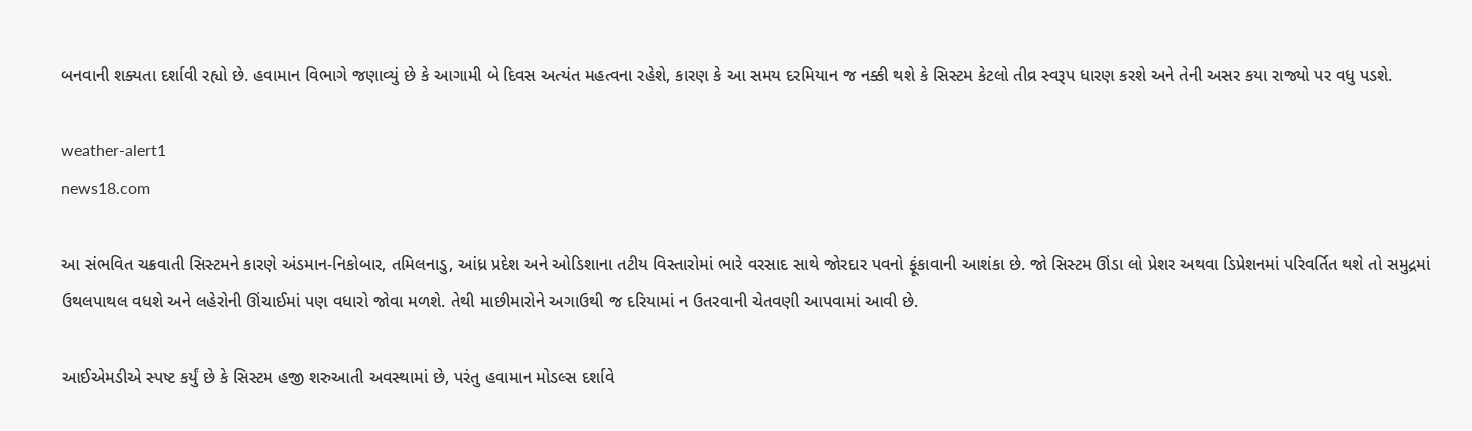બનવાની શક્યતા દર્શાવી રહ્યો છે. હવામાન વિભાગે જણાવ્યું છે કે આગામી બે દિવસ અત્યંત મહત્વના રહેશે, કારણ કે આ સમય દરમિયાન જ નક્કી થશે કે સિસ્ટમ કેટલો તીવ્ર સ્વરૂપ ધારણ કરશે અને તેની અસર કયા રાજ્યો પર વધુ પડશે.

weather-alert1
news18.com

આ સંભવિત ચક્રવાતી સિસ્ટમને કારણે અંડમાન-નિકોબાર, તમિલનાડુ, આંધ્ર પ્રદેશ અને ઓડિશાના તટીય વિસ્તારોમાં ભારે વરસાદ સાથે જોરદાર પવનો ફૂંકાવાની આશંકા છે. જો સિસ્ટમ ઊંડા લો પ્રેશર અથવા ડિપ્રેશનમાં પરિવર્તિત થશે તો સમુદ્રમાં ઉથલપાથલ વધશે અને લહેરોની ઊંચાઈમાં પણ વધારો જોવા મળશે. તેથી માછીમારોને અગાઉથી જ દરિયામાં ન ઉતરવાની ચેતવણી આપવામાં આવી છે.

આઈએમડીએ સ્પષ્ટ કર્યું છે કે સિસ્ટમ હજી શરુઆતી અવસ્થામાં છે, પરંતુ હવામાન મોડલ્સ દર્શાવે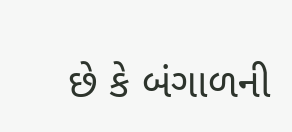છે કે બંગાળની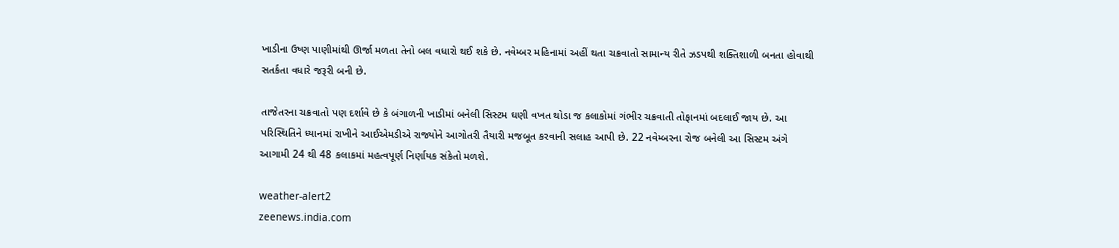ખાડીના ઉષ્ણ પાણીમાંથી ઊર્જા મળતા તેનો બલ વધારો થઈ શકે છે. નવેમ્બર મહિનામાં અહીં થતા ચક્રવાતો સામાન્ય રીતે ઝડપથી શક્તિશાળી બનતા હોવાથી સતર્કતા વધારે જરૂરી બની છે.

તાજેતરના ચક્રવાતો પણ દર્શાવે છે કે બંગાળની ખાડીમાં બનેલી સિસ્ટમ ઘણી વખત થોડા જ કલાકોમાં ગંભીર ચક્રવાતી તોફાનમાં બદલાઈ જાય છે. આ પરિસ્થિતિને ધ્યાનમાં રાખીને આઈએમડીએ રાજ્યોને આગોતરી તૈયારી મજબૂત કરવાની સલાહ આપી છે. 22 નવેમ્બરના રોજ બનેલી આ સિસ્ટમ અંગે આગામી 24 થી 48 કલાકમાં મહત્વપૂર્ણ નિર્ણાયક સંકેતો મળશે.

weather-alert2
zeenews.india.com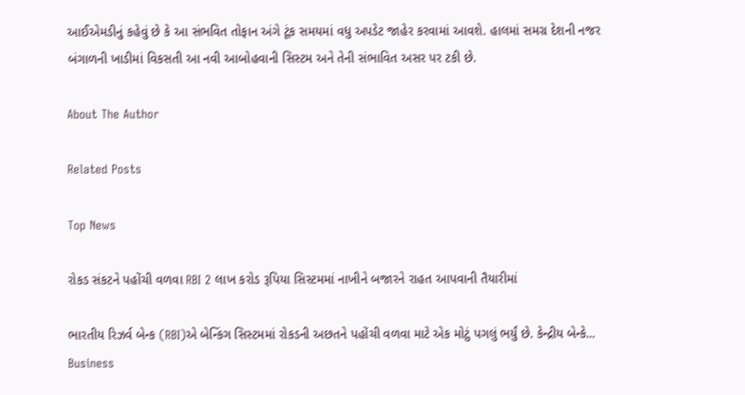આઈએમડીનું કહેવું છે કે આ સંભવિત તોફાન અંગે ટૂંક સમયમાં વધુ અપડેટ જાહેર કરવામાં આવશે. હાલમાં સમગ્ર દેશની નજર બંગાળની ખાડીમાં વિકસતી આ નવી આબોહવાની સિસ્ટમ અને તેની સંભાવિત અસર પર ટકી છે.

About The Author

Related Posts

Top News

રોકડ સંકટને પહોંચી વળવા RBI 2 લાખ કરોડ રૂપિયા સિસ્ટમમાં નાખીને બજારને રાહત આપવાની તૈયારીમાં

ભારતીય રિઝર્વ બેન્ક (RBI)એ બેન્કિંગ સિસ્ટમમાં રોકડની અછતને પહોંચી વળવા માટે એક મોટું પગલું ભર્યું છે. કેન્દ્રીય બેન્કે...
Business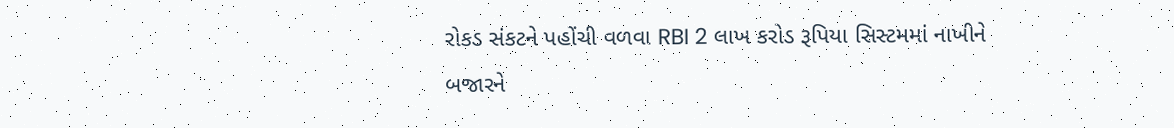રોકડ સંકટને પહોંચી વળવા RBI 2 લાખ કરોડ રૂપિયા સિસ્ટમમાં નાખીને બજારને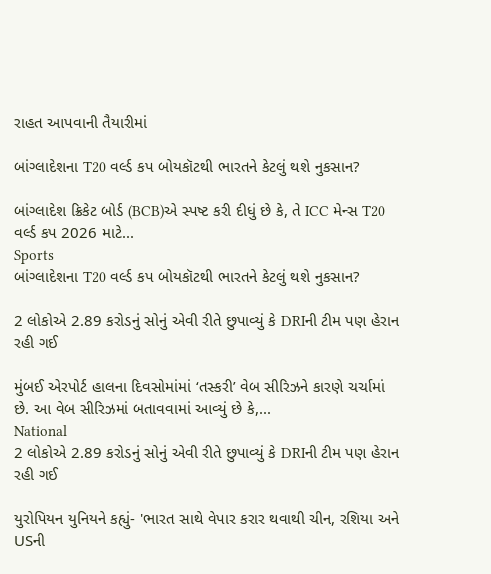રાહત આપવાની તૈયારીમાં

બાંગ્લાદેશના T20 વર્લ્ડ કપ બોયકૉટથી ભારતને કેટલું થશે નુકસાન?

બાંગ્લાદેશ ક્રિકેટ બોર્ડ (BCB)એ સ્પષ્ટ કરી દીધું છે કે, તે ICC મેન્સ T20 વર્લ્ડ કપ 2026 માટે...
Sports
બાંગ્લાદેશના T20 વર્લ્ડ કપ બોયકૉટથી ભારતને કેટલું થશે નુકસાન?

2 લોકોએ 2.89 કરોડનું સોનું એવી રીતે છુપાવ્યું કે DRIની ટીમ પણ હેરાન રહી ગઈ

મુંબઈ એરપોર્ટ હાલના દિવસોમાંમાં ‘તસ્કરી’ વેબ સીરિઝને કારણે ચર્ચામાં છે. આ વેબ સીરિઝમાં બતાવવામાં આવ્યું છે કે,...
National
2 લોકોએ 2.89 કરોડનું સોનું એવી રીતે છુપાવ્યું કે DRIની ટીમ પણ હેરાન રહી ગઈ

યુરોપિયન યુનિયને કહ્યું- 'ભારત સાથે વેપાર કરાર થવાથી ચીન, રશિયા અને USની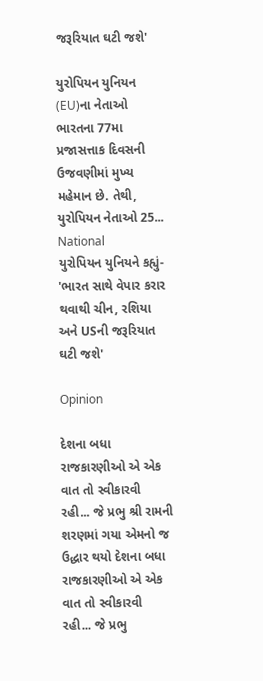જરૂરિયાત ઘટી જશે'

યુરોપિયન યુનિયન (EU)ના નેતાઓ ભારતના 77મા પ્રજાસત્તાક દિવસની ઉજવણીમાં મુખ્ય મહેમાન છે. તેથી, યુરોપિયન નેતાઓ 25...
National
યુરોપિયન યુનિયને કહ્યું- 'ભારત સાથે વેપાર કરાર થવાથી ચીન, રશિયા અને USની જરૂરિયાત ઘટી જશે'

Opinion

દેશના બધા રાજકારણીઓ એ એક વાત તો સ્વીકારવી રહી... જે પ્રભુ શ્રી રામની શરણમાં ગયા એમનો જ ઉદ્ધાર થયો દેશના બધા રાજકારણીઓ એ એક વાત તો સ્વીકારવી રહી... જે પ્રભુ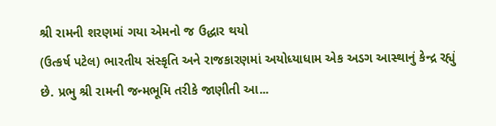શ્રી રામની શરણમાં ગયા એમનો જ ઉદ્ધાર થયો
(ઉત્કર્ષ પટેલ) ભારતીય સંસ્કૃતિ અને રાજકારણમાં અયોધ્યાધામ એક અડગ આસ્થાનું કેન્દ્ર રહ્યું  છે. પ્રભુ શ્રી રામની જન્મભૂમિ તરીકે જાણીતી આ...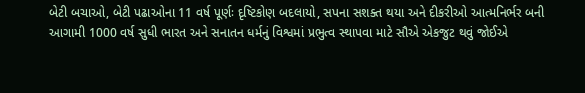બેટી બચાઓ, બેટી પઢાઓના 11 વર્ષ પૂર્ણઃ દૃષ્ટિકોણ બદલાયો, સપના સશક્ત થયા અને દીકરીઓ આત્મનિર્ભર બની
આગામી 1000 વર્ષ સુધી ભારત અને સનાતન ધર્મનું વિશ્વમાં પ્રભુત્વ સ્થાપવા માટે સૌએ એકજુટ થવું જોઈએ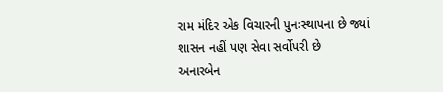રામ મંદિર એક વિચારની પુનઃસ્થાપના છે જ્યાં શાસન નહીં પણ સેવા સર્વોપરી છે
અનારબેન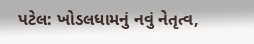પટેલ: ખોડલધામનું નવું નેતૃત્વ,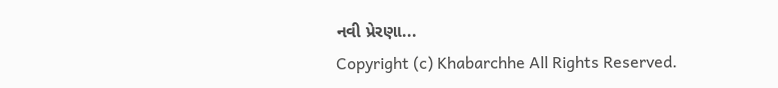નવી પ્રેરણા...
Copyright (c) Khabarchhe All Rights Reserved.